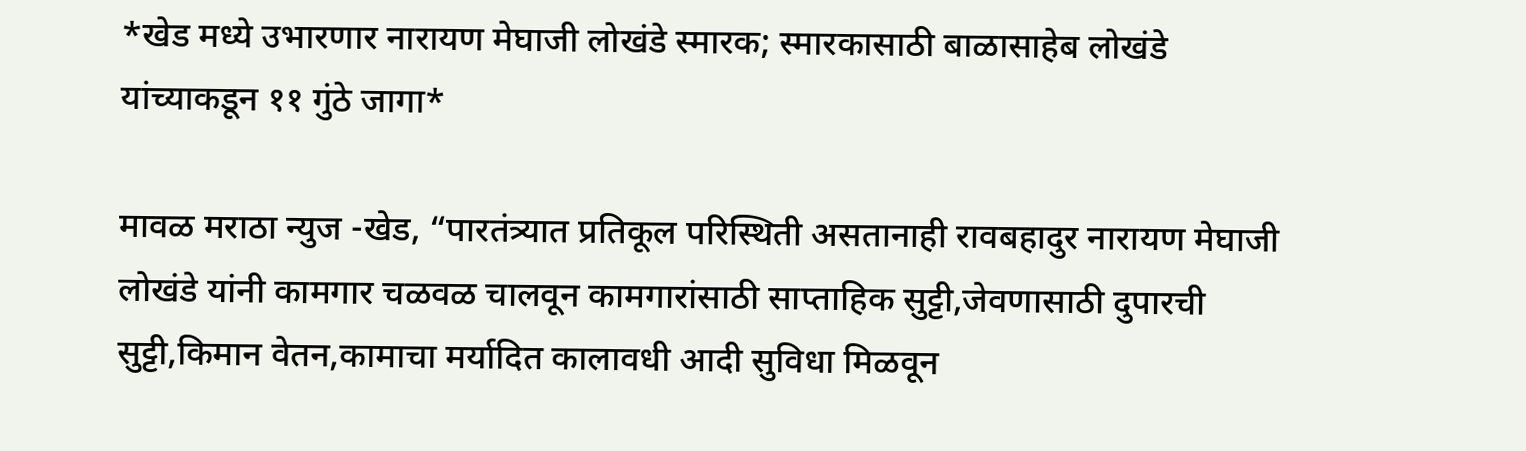*खेड मध्ये उभारणार नारायण मेघाजी लोखंडे स्मारक; स्मारकासाठी बाळासाहेब लोखंडे यांच्याकडून ११ गुंठे जागा*

मावळ मराठा न्युज -खेड, “पारतंत्र्यात प्रतिकूल परिस्थिती असतानाही रावबहादुर नारायण मेघाजी लोखंडे यांनी कामगार चळवळ चालवून कामगारांसाठी साप्ताहिक सुट्टी,जेवणासाठी दुपारची सुट्टी,किमान वेतन,कामाचा मर्यादित कालावधी आदी सुविधा मिळवून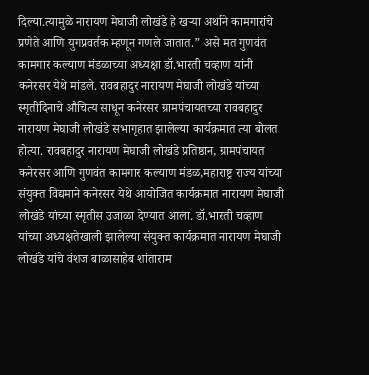दिल्या.त्यामुळे नारायण मेघाजी लोखंडे हे खऱ्या अर्थाने कामगारांचे प्रणेते आणि युगप्रवर्तक म्हणून गणले जातात.” असे मत गुणवंत कामगार कल्याण मंडळाच्या अध्यक्षा डॉ.भारती चव्हाण यांनी कनेरसर येथे मांडले. रावबहादुर नारायण मेघाजी लोखंडे यांच्या स्मृतीदिनाचे औचित्य साधून कनेरसर ग्रामपंचायतच्या रावबहादुर नारायण मेघाजी लोखंडे सभागृहात झालेल्या कार्यक्रमात त्या बोलत होत्या. रावबहादुर नारायण मेघाजी लोखंडे प्रतिष्ठान, ग्रामपंचायत कनेरसर आणि गुणवंत कामगार कल्याण मंडळ,महाराष्ट्र राज्य यांच्या संयुक्त विद्यमाने कनेरसर येथे आयोजित कार्यक्रमात नारायण मेघाजी लोखंडे यांच्या स्मृतीस उजाळा देण्यात आला. डॉ.भारती चव्हाण यांच्या अध्यक्षतेखाली झालेल्या संयुक्त कार्यक्रमात नारायण मेघाजी लोखंडे यांचे वंशज बाळासाहेब शांताराम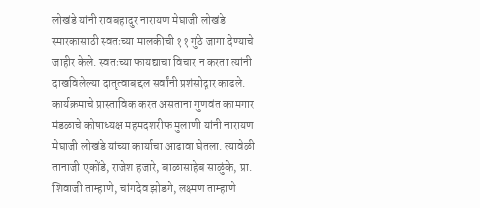लोखंडे यांनी रावबहादुर नारायण मेघाजी लोखंडे स्मारकासाठी स्वतःच्या मालकीची ११ गुंठे जागा देण्याचे जाहीर केले. स्वतःच्या फायद्याचा विचार न करता त्यांनी दाखविलेल्या दातृत्वाबद्दल सर्वांनी प्रशंसोद्गार काढले. कार्यक्रमाचे प्रास्ताविक करत असताना गुणवंत कामगार मंडळाचे कोषाध्यक्ष महमदशरीफ मुलाणी यांनी नारायण मेघाजी लोखंडे यांच्या कार्याचा आढावा घेतला. त्यावेळी तानाजी एकोंडे, राजेश हजारे, बाळासाहेब साळुंके, प्रा. शिवाजी ताम्हाणे, चांगदेव झोडगे, लक्ष्मण ताम्हाणे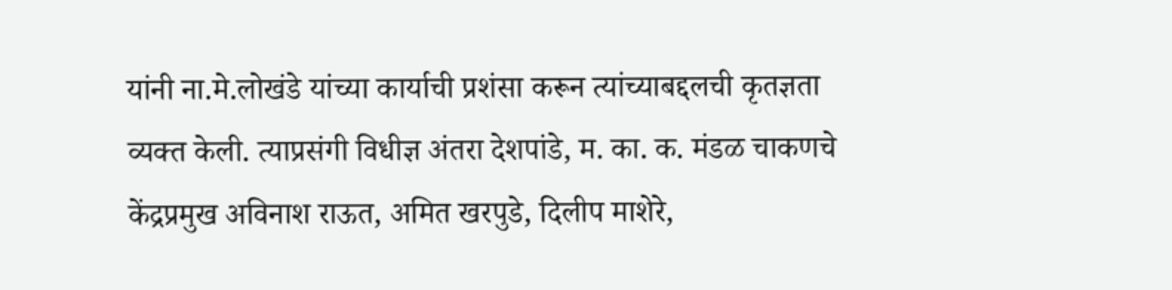यांनी ना.मे.लोखंडे यांच्या कार्याची प्रशंसा करून त्यांच्याबद्दलची कृतज्ञता व्यक्त केली. त्याप्रसंगी विधीज्ञ अंतरा देशपांडे, म. का. क. मंडळ चाकणचे केंद्रप्रमुख अविनाश राऊत, अमित खरपुडे, दिलीप माशेरे,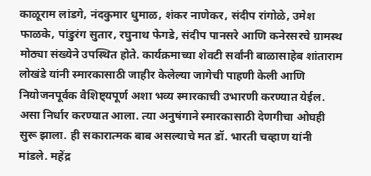काळूराम लांडगे, नंदकुमार धुमाळ, शंकर नाणेकर, संदीप रांगोळे, उमेश फाळके, पांडुरंग सुतार, रघुनाथ फेगडे, संदीप पानसरे आणि कनेरसरचे ग्रामस्थ मोठ्या संख्येने उपस्थित होते. कार्यक्रमाच्या शेवटी सर्वांनी बाळासाहेब शांताराम लोखंडे यांनी स्मारकासाठी जाहीर केलेल्या जागेची पाहणी केली आणि नियोजनपूर्वक वैशिष्ट्यपूर्ण अशा भव्य स्मारकाची उभारणी करण्यात येईल. असा निर्धार करण्यात आला. त्या अनुषंगाने स्मारकासाठी देणगीचा ओघही सुरू झाला. ही सकारात्मक बाब असल्याचे मत डॉ. भारती चव्हाण यांनी मांडले. महेंद्र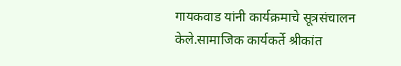गायकवाड यांनी कार्यक्रमाचे सूत्रसंचालन केले.सामाजिक कार्यकर्ते श्रीकांत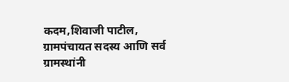कदम,शिवाजी पाटील, ग्रामपंचायत सदस्य आणि सर्व ग्रामस्थांनी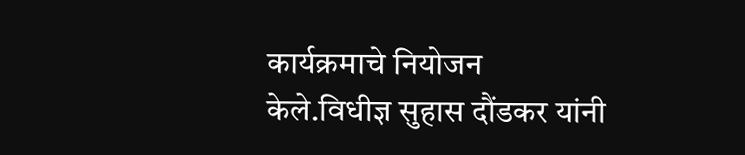कार्यक्रमाचे नियोजन केले.विधीज्ञ सुहास दौंडकर यांनी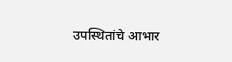उपस्थितांचे आभार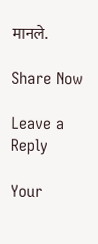मानले.

Share Now

Leave a Reply

Your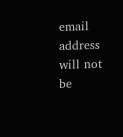email address will not be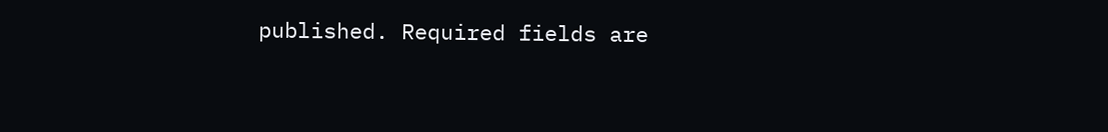published. Required fields are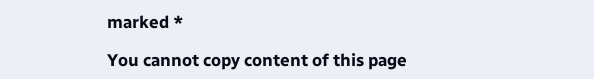marked *

You cannot copy content of this page